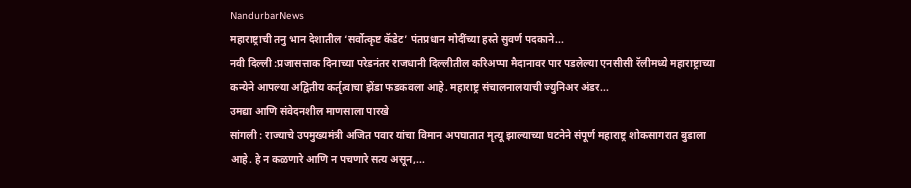NandurbarNews
महाराष्ट्राची तनु भान देशातील ‘सर्वोत्कृष्ट कॅडेट’ पंतप्रधान मोदींच्या हस्ते सुवर्ण पदकाने...
नवी दिल्ली :प्रजासत्ताक दिनाच्या परेडनंतर राजधानी दिल्लीतील करिअप्पा मैदानावर पार पडलेल्या एनसीसी रॅलीमध्ये महाराष्ट्राच्या कन्येने आपल्या अद्वितीय कर्तृत्वाचा झेंडा फडकवला आहे. महाराष्ट्र संचालनालयाची ज्युनिअर अंडर...
उमद्या आणि संवेदनशील माणसाला पारखे
सांगली : राज्याचे उपमुख्यमंत्री अजित पवार यांचा विमान अपघातात मृत्यू झाल्याच्या घटनेने संपूर्ण महाराष्ट्र शोकसागरात बुडाला आहे. हे न कळणारे आणि न पचणारे सत्य असून,...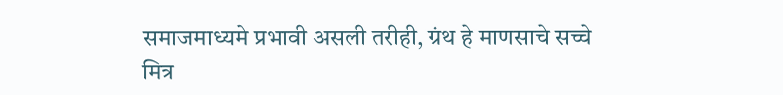समाजमाध्यमे प्रभावी असली तरीही, ग्रंथ हे माणसाचे सच्चे मित्र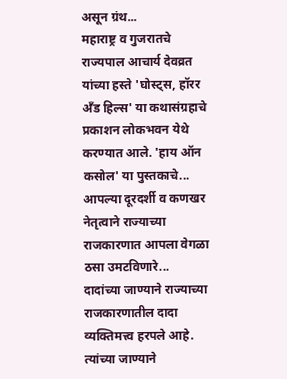असून ग्रंथ...
महाराष्ट्र व गुजरातचे राज्यपाल आचार्य देवव्रत यांच्या हस्ते 'घोस्ट्स, हॉरर अँड हिल्स' या कथासंग्रहाचे प्रकाशन लोकभवन येथे करण्यात आले. 'हाय ऑन कसोल' या पुस्तकाचे...
आपल्या दूरदर्शी व कणखर नेतृत्वाने राज्याच्या राजकारणात आपला वेगळा ठसा उमटविणारे...
दादांच्या जाण्याने राज्याच्या राजकारणातील दादा व्यक्तिमत्त्व हरपले आहे. त्यांच्या जाण्याने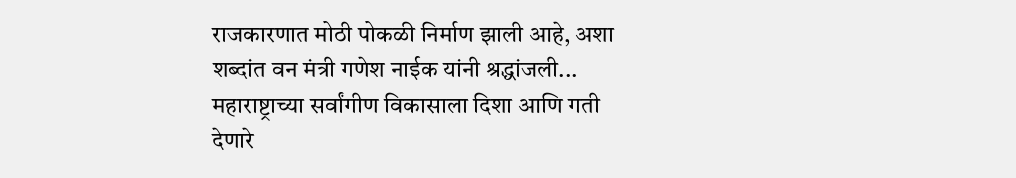राजकारणात मोठी पोकळी निर्माण झाली आहे, अशा शब्दांत वन मंत्री गणेश नाईक यांनी श्रद्धांजली...
महाराष्ट्राच्या सर्वांगीण विकासाला दिशा आणि गती देणारे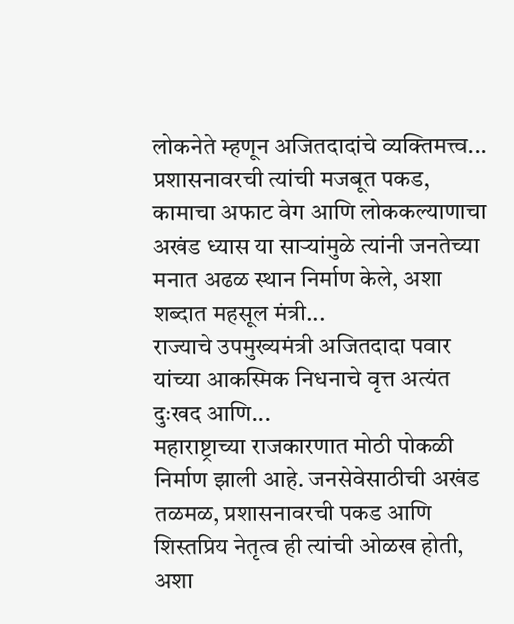लोकनेते म्हणून अजितदादांचे व्यक्तिमत्त्व...
प्रशासनावरची त्यांची मजबूत पकड, कामाचा अफाट वेग आणि लोककल्याणाचा अखंड ध्यास या साऱ्यांमुळे त्यांनी जनतेच्या मनात अढळ स्थान निर्माण केले, अशा शब्दात महसूल मंत्री...
राज्याचे उपमुख्यमंत्री अजितदादा पवार यांच्या आकस्मिक निधनाचे वृत्त अत्यंत दुःखद आणि...
महाराष्ट्राच्या राजकारणात मोठी पोकळी निर्माण झाली आहे. जनसेवेसाठीची अखंड तळमळ, प्रशासनावरची पकड आणि शिस्तप्रिय नेतृत्व ही त्यांची ओळख होती, अशा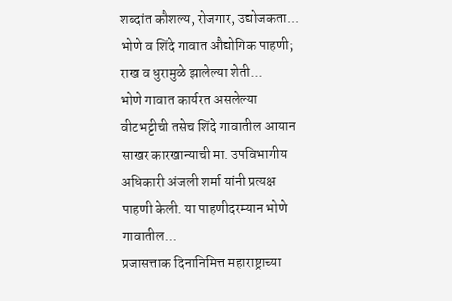शब्दांत कौशल्य, रोजगार, उद्योजकता...
भोणे व शिंदे गावात औद्योगिक पाहणी; राख व धुरामुळे झालेल्या शेती...
भोणे गावात कार्यरत असलेल्या वीटभट्टीची तसेच शिंदे गावातील आयान साखर कारखान्याची मा. उपविभागीय अधिकारी अंजली शर्मा यांनी प्रत्यक्ष पाहणी केली. या पाहणीदरम्यान भोणे गावातील...
प्रजासत्ताक दिनानिमित्त महाराष्ट्राच्या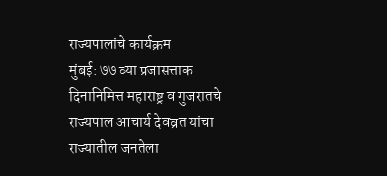राज्यपालांचे कार्यक्रम
मुंबई: ७७ व्या प्रजासत्ताक दिनानिमित्त महाराष्ट्र व गुजरातचे राज्यपाल आचार्य देवव्रत यांचा राज्यातील जनतेला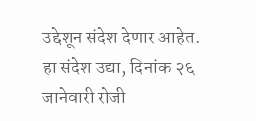उद्देशून संदेश देणार आहेत. हा संदेश उद्या, दिनांक २६ जानेवारी रोजी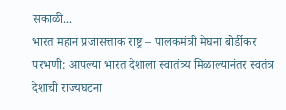सकाळी...
भारत महान प्रजासत्ताक राष्ट्र – पालकमंत्री मेघना बोर्डीकर
परभणी: आपल्या भारत देशाला स्वातंत्र्य मिळाल्यानंतर स्वतंत्र देशाची राज्यघटना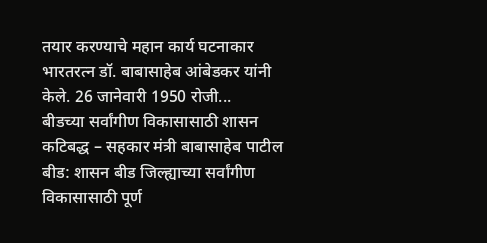तयार करण्याचे महान कार्य घटनाकार भारतरत्न डॉ. बाबासाहेब आंबेडकर यांनी केले. 26 जानेवारी 1950 रोजी...
बीडच्या सर्वांगीण विकासासाठी शासन कटिबद्ध – सहकार मंत्री बाबासाहेब पाटील
बीड: शासन बीड जिल्ह्याच्या सर्वांगीण विकासासाठी पूर्ण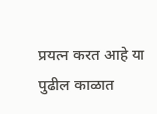प्रयत्न करत आहे या पुढील काळात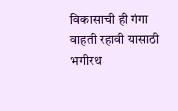विकासाची ही गंगा वाहती रहावी यासाठी भगीरथ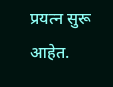प्रयत्न सुरू आहेत.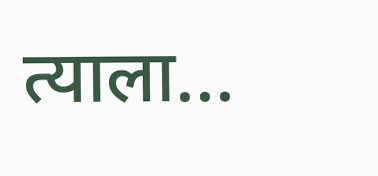त्याला...